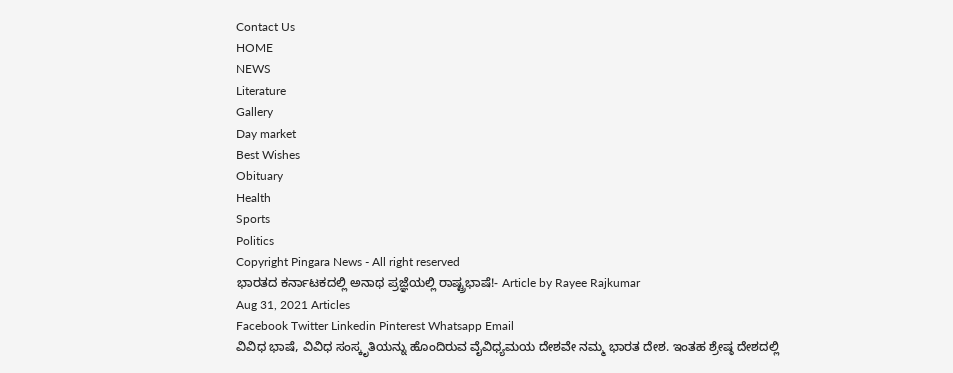Contact Us
HOME
NEWS
Literature
Gallery
Day market
Best Wishes
Obituary
Health
Sports
Politics
Copyright Pingara News - All right reserved
ಭಾರತದ ಕರ್ನಾಟಕದಲ್ಲಿ ಅನಾಥ ಪ್ರಜ್ಞೆಯಲ್ಲಿ ರಾಷ್ಟ್ರಭಾಷೆ!- Article by Rayee Rajkumar
Aug 31, 2021 Articles
Facebook Twitter Linkedin Pinterest Whatsapp Email
ವಿವಿಧ ಭಾಷೆ, ವಿವಿಧ ಸಂಸ್ಕೃತಿಯನ್ನು ಹೊಂದಿರುವ ವೈವಿಧ್ಯಮಯ ದೇಶವೇ ನಮ್ಮ ಭಾರತ ದೇಶ. ಇಂತಹ ಶ್ರೇಷ್ಠ ದೇಶದಲ್ಲಿ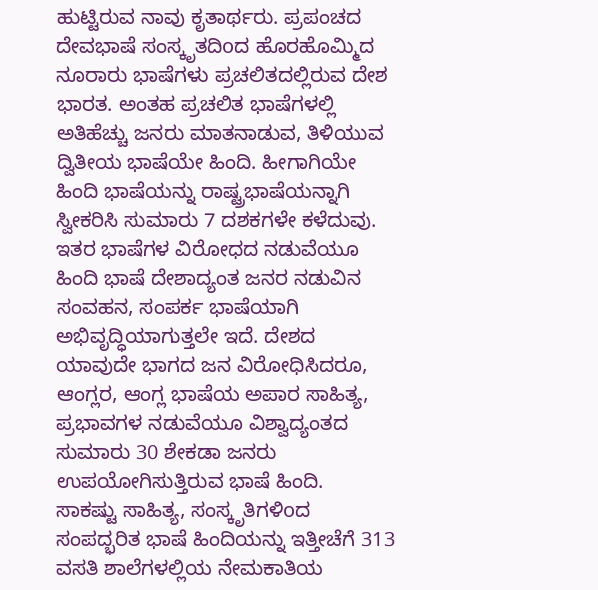ಹುಟ್ಟಿರುವ ನಾವು ಕೃತಾರ್ಥರು. ಪ್ರಪಂಚದ ದೇವಭಾಷೆ ಸಂಸ್ಕೃತದಿoದ ಹೊರಹೊಮ್ಮಿದ ನೂರಾರು ಭಾಷೆಗಳು ಪ್ರಚಲಿತದಲ್ಲಿರುವ ದೇಶ ಭಾರತ. ಅಂತಹ ಪ್ರಚಲಿತ ಭಾಷೆಗಳಲ್ಲಿ ಅತಿಹೆಚ್ಚು ಜನರು ಮಾತನಾಡುವ, ತಿಳಿಯುವ ದ್ವಿತೀಯ ಭಾಷೆಯೇ ಹಿಂದಿ. ಹೀಗಾಗಿಯೇ ಹಿಂದಿ ಭಾಷೆಯನ್ನು ರಾಷ್ಟ್ರಭಾಷೆಯನ್ನಾಗಿ ಸ್ವೀಕರಿಸಿ ಸುಮಾರು 7 ದಶಕಗಳೇ ಕಳೆದುವು. ಇತರ ಭಾಷೆಗಳ ವಿರೋಧದ ನಡುವೆಯೂ ಹಿಂದಿ ಭಾಷೆ ದೇಶಾದ್ಯಂತ ಜನರ ನಡುವಿನ ಸಂವಹನ, ಸಂಪರ್ಕ ಭಾಷೆಯಾಗಿ ಅಭಿವೃದ್ಧಿಯಾಗುತ್ತಲೇ ಇದೆ. ದೇಶದ ಯಾವುದೇ ಭಾಗದ ಜನ ವಿರೋಧಿಸಿದರೂ, ಆಂಗ್ಲರ, ಆಂಗ್ಲ ಭಾಷೆಯ ಅಪಾರ ಸಾಹಿತ್ಯ, ಪ್ರಭಾವಗಳ ನಡುವೆಯೂ ವಿಶ್ವಾದ್ಯಂತದ ಸುಮಾರು 30 ಶೇಕಡಾ ಜನರು ಉಪಯೋಗಿಸುತ್ತಿರುವ ಭಾಷೆ ಹಿಂದಿ.
ಸಾಕಷ್ಟು ಸಾಹಿತ್ಯ, ಸಂಸ್ಕೃತಿಗಳಿoದ ಸಂಪದ್ಭರಿತ ಭಾಷೆ ಹಿಂದಿಯನ್ನು ಇತ್ತೀಚೆಗೆ 313 ವಸತಿ ಶಾಲೆಗಳಲ್ಲಿಯ ನೇಮಕಾತಿಯ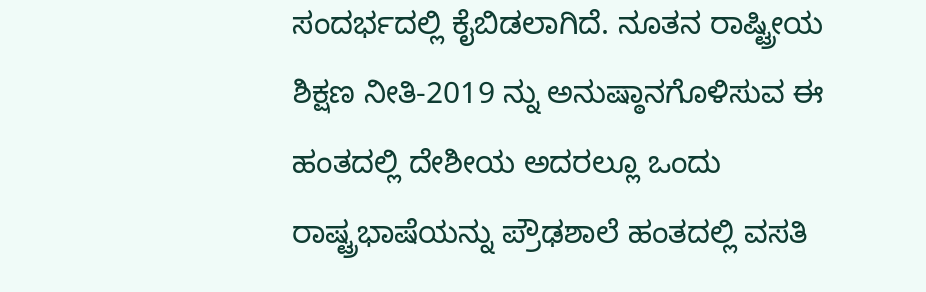ಸಂದರ್ಭದಲ್ಲಿ ಕೈಬಿಡಲಾಗಿದೆ. ನೂತನ ರಾಷ್ಟ್ರೀಯ ಶಿಕ್ಷಣ ನೀತಿ-2019 ನ್ನು ಅನುಷ್ಠಾನಗೊಳಿಸುವ ಈ ಹಂತದಲ್ಲಿ ದೇಶೀಯ ಅದರಲ್ಲೂ ಒಂದು ರಾಷ್ಟ್ರಭಾಷೆಯನ್ನು ಪ್ರೌಢಶಾಲೆ ಹಂತದಲ್ಲಿ ವಸತಿ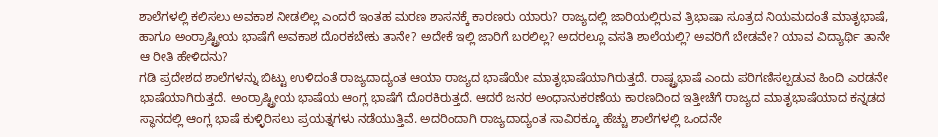ಶಾಲೆಗಳಲ್ಲಿ ಕಲಿಸಲು ಅವಕಾಶ ನೀಡಲಿಲ್ಲ ಎಂದರೆ ಇಂತಹ ಮರಣ ಶಾಸನಕ್ಕೆ ಕಾರಣರು ಯಾರು? ರಾಜ್ಯದಲ್ಲಿ ಜಾರಿಯಲ್ಲಿರುವ ತ್ರಿಭಾಷಾ ಸೂತ್ರದ ನಿಯಮದಂತೆ ಮಾತೃಭಾಷೆ, ಹಾಗೂ ಅಂರ್ರಾಷ್ಟ್ರೀಯ ಭಾಷೆಗೆ ಅವಕಾಶ ದೊರಕಬೇಕು ತಾನೇ? ಅದೇಕೆ ಇಲ್ಲಿ ಜಾರಿಗೆ ಬರಲಿಲ್ಲ? ಅದರಲ್ಲೂ ವಸತಿ ಶಾಲೆಯಲ್ಲಿ? ಅವರಿಗೆ ಬೇಡವೇ? ಯಾವ ವಿದ್ಯಾರ್ಥಿ ತಾನೇ ಆ ರೀತಿ ಹೇಳಿದನು?
ಗಡಿ ಪ್ರದೇಶದ ಶಾಲೆಗಳನ್ನು ಬಿಟ್ಟು ಉಳಿದಂತೆ ರಾಜ್ಯದಾದ್ಯಂತ ಆಯಾ ರಾಜ್ಯದ ಭಾಷೆಯೇ ಮಾತೃಭಾಷೆಯಾಗಿರುತ್ತದೆ. ರಾಷ್ಟ್ರಭಾಷೆ ಎಂದು ಪರಿಗಣಿಸಲ್ಪಡುವ ಹಿಂದಿ ಎರಡನೇ ಭಾಷೆಯಾಗಿರುತ್ತದೆ. ಅಂರ್ರಾಷ್ಟ್ರೀಯ ಭಾಷೆಯ ಆಂಗ್ಲ ಭಾಷೆಗೆ ದೊರಕಿರುತ್ತದೆ. ಆದರೆ ಜನರ ಅಂಧಾನುಕರಣೆಯ ಕಾರಣದಿಂದ ಇತ್ತೀಚೆಗೆ ರಾಜ್ಯದ ಮಾತೃಭಾಷೆಯಾದ ಕನ್ನಡದ ಸ್ಥಾನದಲ್ಲಿ ಆಂಗ್ಲ ಭಾಷೆ ಕುಳ್ಳಿರಿಸಲು ಪ್ರಯತ್ನಗಳು ನಡೆಯುತ್ತಿವೆ. ಅದರಿಂದಾಗಿ ರಾಜ್ಯದಾದ್ಯಂತ ಸಾವಿರಕ್ಕೂ ಹೆಚ್ಚು ಶಾಲೆಗಳಲ್ಲಿ ಒಂದನೇ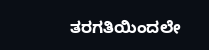ತರಗತಿಯಿಂದಲೇ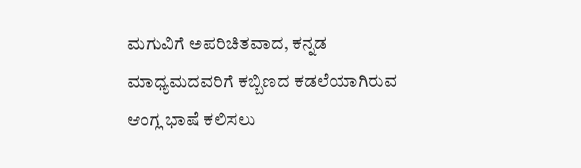ಮಗುವಿಗೆ ಅಪರಿಚಿತವಾದ, ಕನ್ನಡ ಮಾಧ್ಯಮದವರಿಗೆ ಕಬ್ಬಿಣದ ಕಡಲೆಯಾಗಿರುವ ಆಂಗ್ಲ ಭಾಷೆ ಕಲಿಸಲು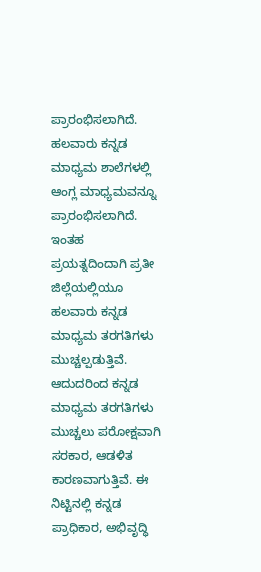ಪ್ರಾರಂಭಿಸಲಾಗಿದೆ. ಹಲವಾರು ಕನ್ನಡ ಮಾಧ್ಯಮ ಶಾಲೆಗಳಲ್ಲಿ ಆಂಗ್ಲ ಮಾಧ್ಯಮವನ್ನೂ ಪ್ರಾರಂಭಿಸಲಾಗಿದೆ. ಇಂತಹ ಪ್ರಯತ್ನದಿಂದಾಗಿ ಪ್ರತೀ ಜಿಲ್ಲೆಯಲ್ಲಿಯೂ ಹಲವಾರು ಕನ್ನಡ ಮಾಧ್ಯಮ ತರಗತಿಗಳು ಮುಚ್ಚಲ್ಪಡುತ್ತಿವೆ. ಆದುದರಿಂದ ಕನ್ನಡ ಮಾಧ್ಯಮ ತರಗತಿಗಳು ಮುಚ್ಚಲು ಪರೋಕ್ಷವಾಗಿ ಸರಕಾರ, ಆಡಳಿತ ಕಾರಣವಾಗುತ್ತಿವೆ. ಈ ನಿಟ್ಟಿನಲ್ಲಿ ಕನ್ನಡ ಪ್ರಾಧಿಕಾರ, ಅಭಿವೃದ್ಧಿ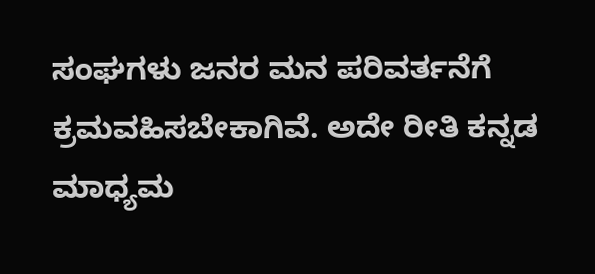ಸಂಘಗಳು ಜನರ ಮನ ಪರಿವರ್ತನೆಗೆ ಕ್ರಮವಹಿಸಬೇಕಾಗಿವೆ. ಅದೇ ರೀತಿ ಕನ್ನಡ ಮಾಧ್ಯಮ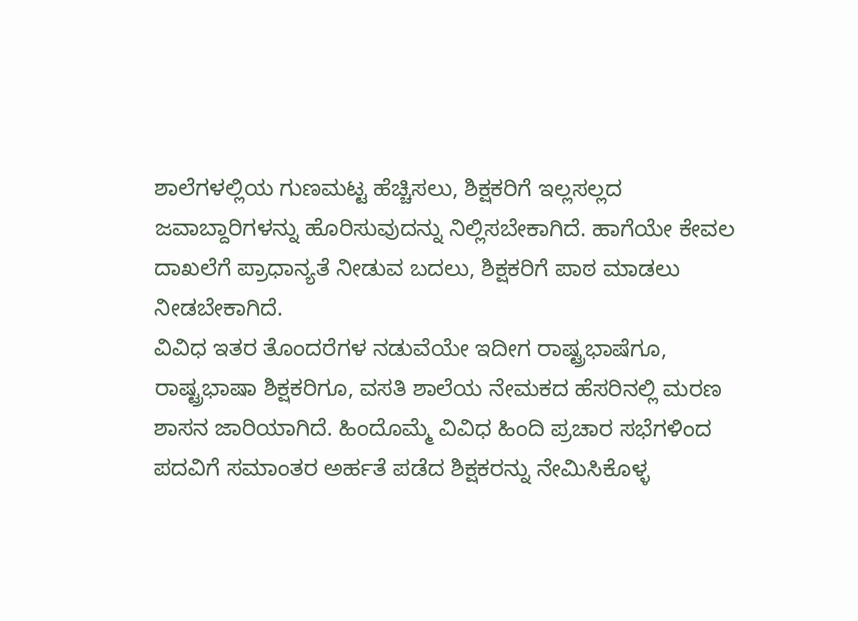ಶಾಲೆಗಳಲ್ಲಿಯ ಗುಣಮಟ್ಟ ಹೆಚ್ಚಿಸಲು, ಶಿಕ್ಷಕರಿಗೆ ಇಲ್ಲಸಲ್ಲದ ಜವಾಬ್ದಾರಿಗಳನ್ನು ಹೊರಿಸುವುದನ್ನು ನಿಲ್ಲಿಸಬೇಕಾಗಿದೆ. ಹಾಗೆಯೇ ಕೇವಲ ದಾಖಲೆಗೆ ಪ್ರಾಧಾನ್ಯತೆ ನೀಡುವ ಬದಲು, ಶಿಕ್ಷಕರಿಗೆ ಪಾಠ ಮಾಡಲು ನೀಡಬೇಕಾಗಿದೆ.
ವಿವಿಧ ಇತರ ತೊಂದರೆಗಳ ನಡುವೆಯೇ ಇದೀಗ ರಾಷ್ಟ್ರಭಾಷೆಗೂ, ರಾಷ್ಟ್ರಭಾಷಾ ಶಿಕ್ಷಕರಿಗೂ, ವಸತಿ ಶಾಲೆಯ ನೇಮಕದ ಹೆಸರಿನಲ್ಲಿ ಮರಣ ಶಾಸನ ಜಾರಿಯಾಗಿದೆ. ಹಿಂದೊಮ್ಮೆ ವಿವಿಧ ಹಿಂದಿ ಪ್ರಚಾರ ಸಭೆಗಳಿಂದ ಪದವಿಗೆ ಸಮಾಂತರ ಅರ್ಹತೆ ಪಡೆದ ಶಿಕ್ಷಕರನ್ನು ನೇಮಿಸಿಕೊಳ್ಳ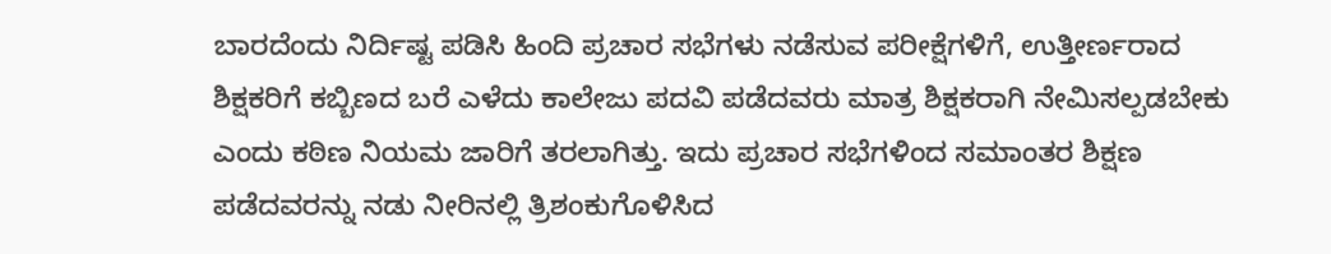ಬಾರದೆಂದು ನಿರ್ದಿಷ್ಟ ಪಡಿಸಿ ಹಿಂದಿ ಪ್ರಚಾರ ಸಭೆಗಳು ನಡೆಸುವ ಪರೀಕ್ಷೆಗಳಿಗೆ, ಉತ್ತೀರ್ಣರಾದ ಶಿಕ್ಷಕರಿಗೆ ಕಬ್ಬಿಣದ ಬರೆ ಎಳೆದು ಕಾಲೇಜು ಪದವಿ ಪಡೆದವರು ಮಾತ್ರ ಶಿಕ್ಷಕರಾಗಿ ನೇಮಿಸಲ್ಪಡಬೇಕು ಎಂದು ಕಠಿಣ ನಿಯಮ ಜಾರಿಗೆ ತರಲಾಗಿತ್ತು. ಇದು ಪ್ರಚಾರ ಸಭೆಗಳಿಂದ ಸಮಾಂತರ ಶಿಕ್ಷಣ ಪಡೆದವರನ್ನು ನಡು ನೀರಿನಲ್ಲಿ ತ್ರಿಶಂಕುಗೊಳಿಸಿದ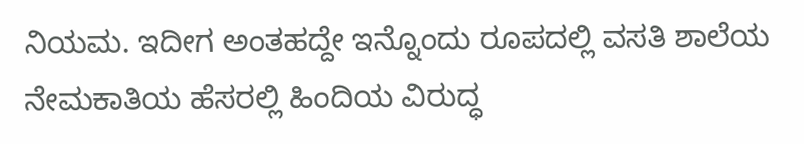ನಿಯಮ. ಇದೀಗ ಅಂತಹದ್ದೇ ಇನ್ನೊಂದು ರೂಪದಲ್ಲಿ ವಸತಿ ಶಾಲೆಯ ನೇಮಕಾತಿಯ ಹೆಸರಲ್ಲಿ ಹಿಂದಿಯ ವಿರುದ್ಧ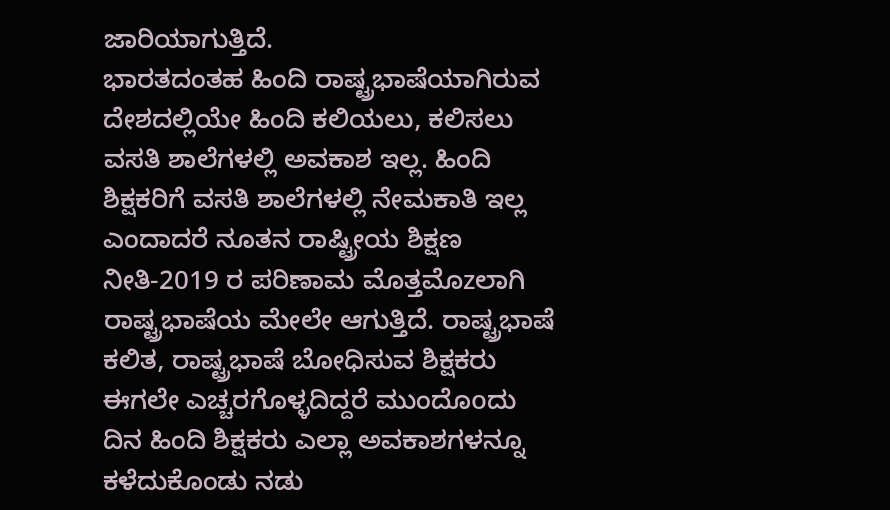ಜಾರಿಯಾಗುತ್ತಿದೆ.
ಭಾರತದಂತಹ ಹಿಂದಿ ರಾಷ್ಟ್ರಭಾಷೆಯಾಗಿರುವ ದೇಶದಲ್ಲಿಯೇ ಹಿಂದಿ ಕಲಿಯಲು, ಕಲಿಸಲು ವಸತಿ ಶಾಲೆಗಳಲ್ಲಿ ಅವಕಾಶ ಇಲ್ಲ. ಹಿಂದಿ ಶಿಕ್ಷಕರಿಗೆ ವಸತಿ ಶಾಲೆಗಳಲ್ಲಿ ನೇಮಕಾತಿ ಇಲ್ಲ ಎಂದಾದರೆ ನೂತನ ರಾಷ್ಟ್ರೀಯ ಶಿಕ್ಷಣ ನೀತಿ-2019 ರ ಪರಿಣಾಮ ಮೊತ್ತಮೊzಲಾಗಿ ರಾಷ್ಟ್ರಭಾಷೆಯ ಮೇಲೇ ಆಗುತ್ತಿದೆ. ರಾಷ್ಟ್ರಭಾಷೆ ಕಲಿತ, ರಾಷ್ಟ್ರಭಾಷೆ ಬೋಧಿಸುವ ಶಿಕ್ಷಕರು ಈಗಲೇ ಎಚ್ಚರಗೊಳ್ಳದಿದ್ದರೆ ಮುಂದೊoದು ದಿನ ಹಿಂದಿ ಶಿಕ್ಷಕರು ಎಲ್ಲಾ ಅವಕಾಶಗಳನ್ನೂ ಕಳೆದುಕೊಂಡು ನಡು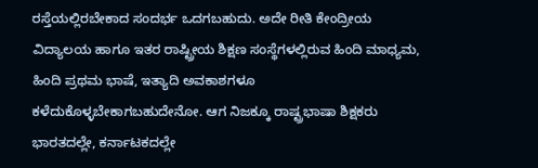ರಸ್ತೆಯಲ್ಲಿರಬೇಕಾದ ಸಂದರ್ಭ ಒದಗಬಹುದು. ಅದೇ ರೀತಿ ಕೇಂದ್ರೀಯ ವಿದ್ಯಾಲಯ ಹಾಗೂ ಇತರ ರಾಷ್ಟ್ರೀಯ ಶಿಕ್ಷಣ ಸಂಸ್ಥೆಗಳಲ್ಲಿರುವ ಹಿಂದಿ ಮಾಧ್ಯಮ, ಹಿಂದಿ ಪ್ರಥಮ ಭಾಷೆ, ಇತ್ಯಾದಿ ಅವಕಾಶಗಳೂ ಕಳೆದುಕೊಳ್ಳಬೇಕಾಗಬಹುದೇನೋ. ಆಗ ನಿಜಕ್ಕೂ ರಾಷ್ಟ್ರಭಾಷಾ ಶಿಕ್ಷಕರು ಭಾರತದಲ್ಲೇ, ಕರ್ನಾಟಕದಲ್ಲೇ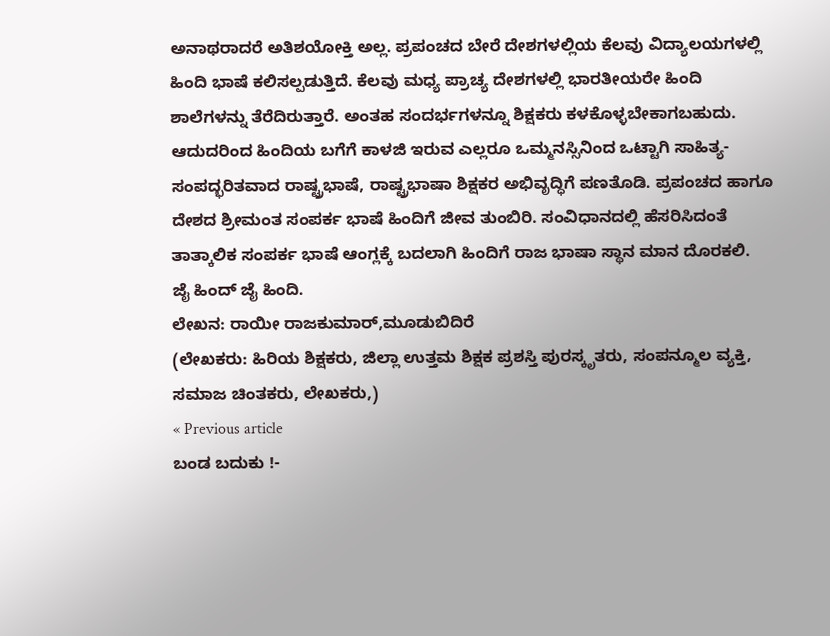ಅನಾಥರಾದರೆ ಅತಿಶಯೋಕ್ತಿ ಅಲ್ಲ. ಪ್ರಪಂಚದ ಬೇರೆ ದೇಶಗಳಲ್ಲಿಯ ಕೆಲವು ವಿದ್ಯಾಲಯಗಳಲ್ಲಿ ಹಿಂದಿ ಭಾಷೆ ಕಲಿಸಲ್ಪಡುತ್ತಿದೆ. ಕೆಲವು ಮಧ್ಯ ಪ್ರಾಚ್ಯ ದೇಶಗಳಲ್ಲಿ ಭಾರತೀಯರೇ ಹಿಂದಿ ಶಾಲೆಗಳನ್ನು ತೆರೆದಿರುತ್ತಾರೆ. ಅಂತಹ ಸಂದರ್ಭಗಳನ್ನೂ ಶಿಕ್ಷಕರು ಕಳಕೊಳ್ಳಬೇಕಾಗಬಹುದು. ಆದುದರಿಂದ ಹಿಂದಿಯ ಬಗೆಗೆ ಕಾಳಜಿ ಇರುವ ಎಲ್ಲರೂ ಒಮ್ಮನಸ್ಸಿನಿಂದ ಒಟ್ಟಾಗಿ ಸಾಹಿತ್ಯ-ಸಂಪದ್ಭರಿತವಾದ ರಾಷ್ಟ್ರಭಾಷೆ, ರಾಷ್ಟ್ರಭಾಷಾ ಶಿಕ್ಷಕರ ಅಭಿವೃದ್ಧಿಗೆ ಪಣತೊಡಿ. ಪ್ರಪಂಚದ ಹಾಗೂ ದೇಶದ ಶ್ರೀಮಂತ ಸಂಪರ್ಕ ಭಾಷೆ ಹಿಂದಿಗೆ ಜೀವ ತುಂಬಿರಿ. ಸಂವಿಧಾನದಲ್ಲಿ ಹೆಸರಿಸಿದಂತೆ ತಾತ್ಕಾಲಿಕ ಸಂಪರ್ಕ ಭಾಷೆ ಆಂಗ್ಲಕ್ಕೆ ಬದಲಾಗಿ ಹಿಂದಿಗೆ ರಾಜ ಭಾಷಾ ಸ್ಥಾನ ಮಾನ ದೊರಕಲಿ.
ಜೈ ಹಿಂದ್ ಜೈ ಹಿಂದಿ.
ಲೇಖನ: ರಾಯೀ ರಾಜಕುಮಾರ್,ಮೂಡುಬಿದಿರೆ
(ಲೇಖಕರು: ಹಿರಿಯ ಶಿಕ್ಷಕರು, ಜಿಲ್ಲಾ ಉತ್ತಮ ಶಿಕ್ಷಕ ಪ್ರಶಸ್ತಿ ಪುರಸ್ಕೃತರು, ಸಂಪನ್ಮೂಲ ವ್ಯಕ್ತಿ, ಸಮಾಜ ಚಿಂತಕರು, ಲೇಖಕರು,)
« Previous article
ಬಂಡ ಬದುಕು !-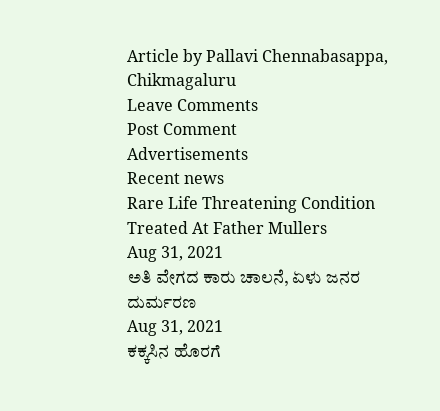Article by Pallavi Chennabasappa, Chikmagaluru
Leave Comments
Post Comment
Advertisements
Recent news
Rare Life Threatening Condition Treated At Father Mullers
Aug 31, 2021
ಅತಿ ವೇಗದ ಕಾರು ಚಾಲನೆ, ಏಳು ಜನರ ದುರ್ಮರಣ
Aug 31, 2021
ಕಕ್ಕಸಿನ ಹೊರಗೆ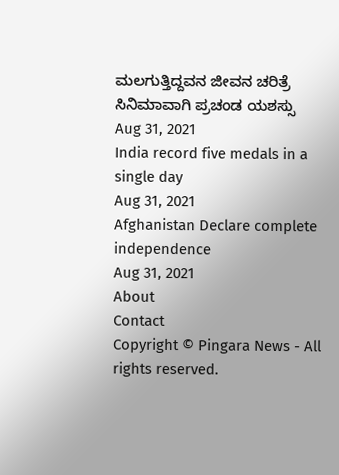ಮಲಗುತ್ತಿದ್ದವನ ಜೀವನ ಚರಿತ್ರೆ ಸಿನಿಮಾವಾಗಿ ಪ್ರಚಂಡ ಯಶಸ್ಸು
Aug 31, 2021
India record five medals in a single day
Aug 31, 2021
Afghanistan Declare complete independence
Aug 31, 2021
About
Contact
Copyright © Pingara News - All rights reserved.